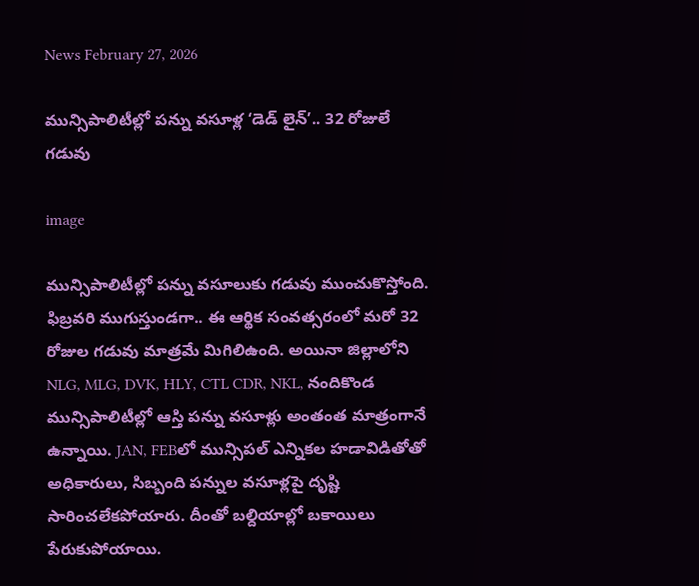News February 27, 2026

మున్సిపాలిటీల్లో పన్ను వసూళ్ల ‘డెడ్ లైన్’.. 32 రోజులే గడువు

image

మున్సిపాలిటీల్లో పన్ను వసూలుకు గడువు ముంచుకొస్తోంది. ఫిబ్రవరి ముగుస్తుండగా.. ఈ ఆర్థిక సంవత్సరంలో మరో 32 రోజుల గడువు మాత్రమే మిగిలిఉంది. అయినా జిల్లాలోని NLG, MLG, DVK, HLY, CTL CDR, NKL, నందికొండ మున్సిపాలిటీల్లో ఆస్తి పన్ను వసూళ్లు అంతంత మాత్రంగానే ఉన్నాయి. JAN, FEBలో మున్సిపల్ ఎన్నికల హడావిడితోతో అధికారులు, సిబ్బంది పన్నుల వసూళ్లపై దృష్టి సారించలేకపోయారు. దీంతో బల్దియాల్లో బకాయిలు పేరుకుపోయాయి.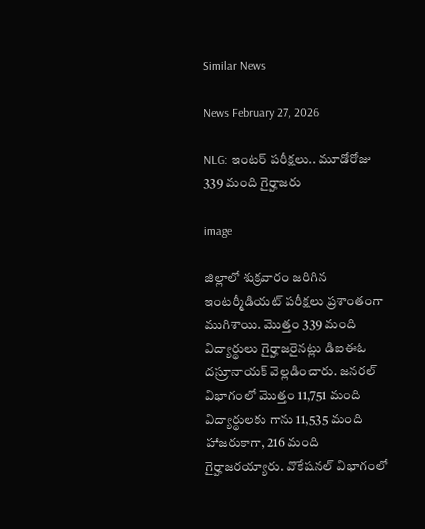Similar News

News February 27, 2026

NLG: ఇంటర్ పరీక్షలు.. మూడోరోజు 339 మంది గైర్హాజరు

image

జిల్లాలో శుక్రవారం జరిగిన ఇంటర్మీడియట్ పరీక్షలు ప్రశాంతంగా ముగిశాయి. మొత్తం 339 మంది విద్యార్థులు గైర్హాజరైనట్లు డిఐఈఓ దస్రూనాయక్ వెల్లడించారు. జనరల్ విభాగంలో మొత్తం 11,751 మంది విద్యార్థులకు గాను 11,535 మంది హాజరుకాగా, 216 మంది గైర్హాజరయ్యారు. వొకేషనల్ విభాగంలో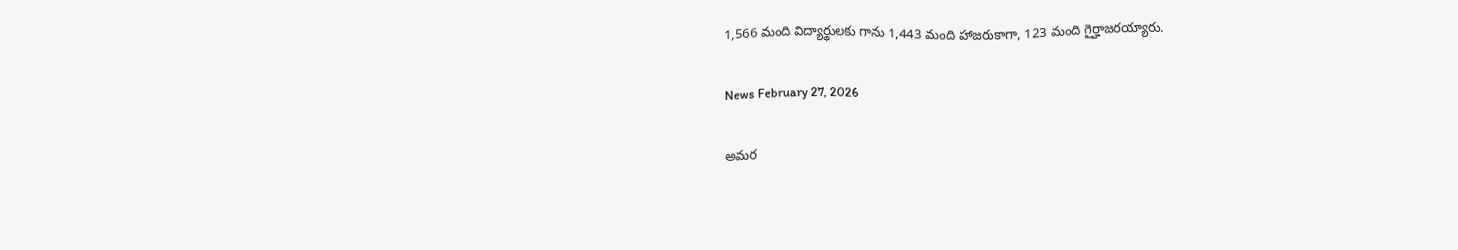1,566 మంది విద్యార్థులకు గాను 1,443 మంది హాజరుకాగా, 123 మంది గైర్హాజరయ్యారు.

News February 27, 2026

అమర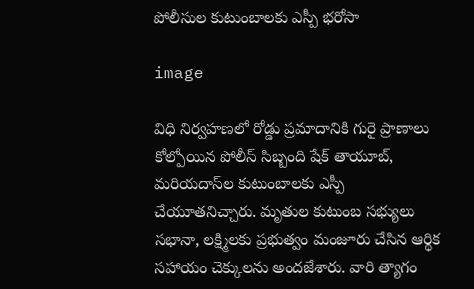పోలీసుల కుటుంబాలకు ఎస్పీ భరోసా

image

విధి నిర్వహణలో రోడ్డు ప్రమాదానికి గురై ప్రాణాలు కోల్పోయిన పోలీస్ సిబ్బంది షేక్ తాయూబ్, మరియదాస్‌ల కుటుంబాలకు ఎస్పీ చేయూతనిచ్చారు. మృతుల కుటుంబ సభ్యులు సభానా, లక్ష్మిలకు ప్రభుత్వం మంజూరు చేసిన ఆర్థిక సహాయం చెక్కులను అందజేశారు. వారి త్యాగం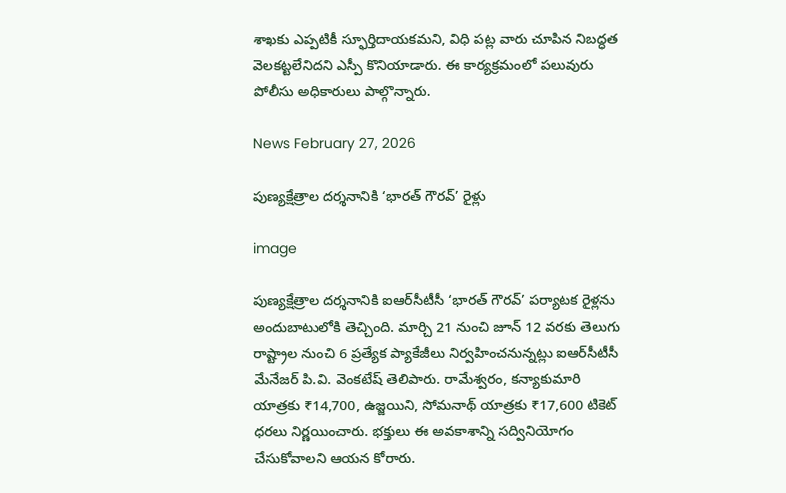శాఖకు ఎప్పటికీ స్ఫూర్తిదాయకమని, విధి పట్ల వారు చూపిన నిబద్ధత వెలకట్టలేనిదని ఎస్పీ కొనియాడారు. ఈ కార్యక్రమంలో పలువురు పోలీసు అధికారులు పాల్గొన్నారు.

News February 27, 2026

పుణ్యక్షేత్రాల దర్శనానికి ‘భారత్ గౌరవ్’ రైళ్లు

image

పుణ్యక్షేత్రాల దర్శనానికి ఐఆర్‌సీటీసీ ‘భారత్ గౌరవ్’ పర్యాటక రైళ్లను అందుబాటులోకి తెచ్చింది. మార్చి 21 నుంచి జూన్ 12 వరకు తెలుగు రాష్ట్రాల నుంచి 6 ప్రత్యేక ప్యాకేజీలు నిర్వహించనున్నట్లు ఐఆర్‌సీటీసీ మేనేజర్ పి.వి. వెంకటేష్ తెలిపారు. రామేశ్వరం, కన్యాకుమారి యాత్రకు ₹14,700, ఉజ్జయిని, సోమనాథ్ యాత్రకు ₹17,600 టికెట్ ధరలు నిర్ణయించారు. భక్తులు ఈ అవకాశాన్ని సద్వినియోగం చేసుకోవాలని ఆయన కోరారు.